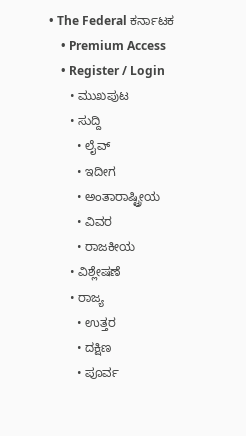• The Federal ಕರ್ನಾಟಕ
    • Premium Access
    • Register / Login
      • ಮುಖಪುಟ
      • ಸುದ್ದಿ
        • ಲೈವ್‌
        • ಇದೀಗ
        • ಅಂತಾರಾಷ್ಟ್ರೀಯ
        • ವಿವರ
        • ರಾಜಕೀಯ
      • ವಿಶ್ಲೇಷಣೆ
      • ರಾಜ್ಯ
        • ಉತ್ತರ
        • ದಕ್ಷಿಣ
        • ಪೂರ್ವ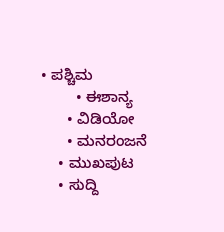• ಪಶ್ಚಿಮ
        • ಈಶಾನ್ಯ
      • ವಿಡಿಯೋ
      • ಮನರಂಜನೆ
    • ಮುಖಪುಟ
    • ಸುದ್ದಿ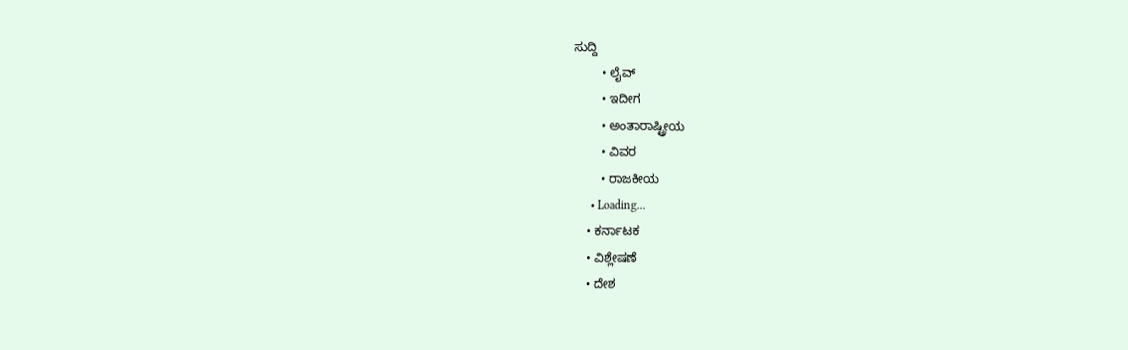ಸುದ್ದಿ
        • ಲೈವ್‌
        • ಇದೀಗ
        • ಅಂತಾರಾಷ್ಟ್ರೀಯ
        • ವಿವರ
        • ರಾಜಕೀಯ
      • Loading...
    • ಕರ್ನಾಟಕ
    • ವಿಶ್ಲೇಷಣೆ
    • ದೇಶ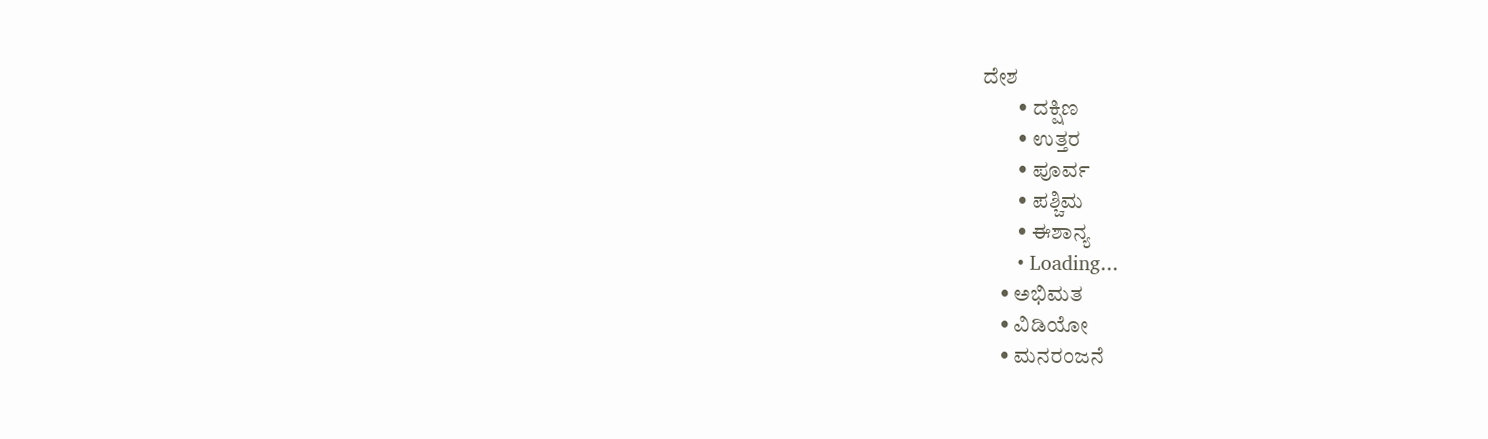ದೇಶ
        • ದಕ್ಷಿಣ
        • ಉತ್ತರ
        • ಪೂರ್ವ
        • ಪಶ್ಚಿಮ
        • ಈಶಾನ್ಯ
      • Loading...
    • ಅಭಿಮತ
    • ವಿಡಿಯೋ
    • ಮನರಂಜನೆ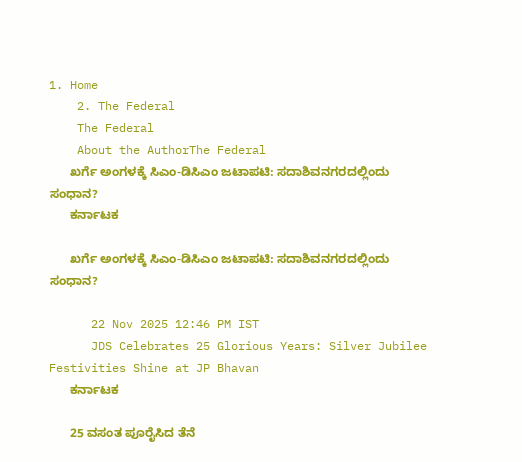1. Home
    2. The Federal
    The Federal
    About the AuthorThe Federal
      ಖರ್ಗೆ ಅಂಗಳಕ್ಕೆ ಸಿಎಂ-ಡಿಸಿಎಂ ಜಟಾಪಟಿ: ಸದಾಶಿವನಗರದಲ್ಲಿಂದು  ಸಂಧಾನ?
      ಕರ್ನಾಟಕ

      ಖರ್ಗೆ ಅಂಗಳಕ್ಕೆ ಸಿಎಂ-ಡಿಸಿಎಂ ಜಟಾಪಟಿ: ಸದಾಶಿವನಗರದಲ್ಲಿಂದು ಸಂಧಾನ?

      22 Nov 2025 12:46 PM IST
      JDS Celebrates 25 Glorious Years: Silver Jubilee Festivities Shine at JP Bhavan
      ಕರ್ನಾಟಕ

      25 ವಸಂತ ಪೂರೈಸಿದ ತೆನೆ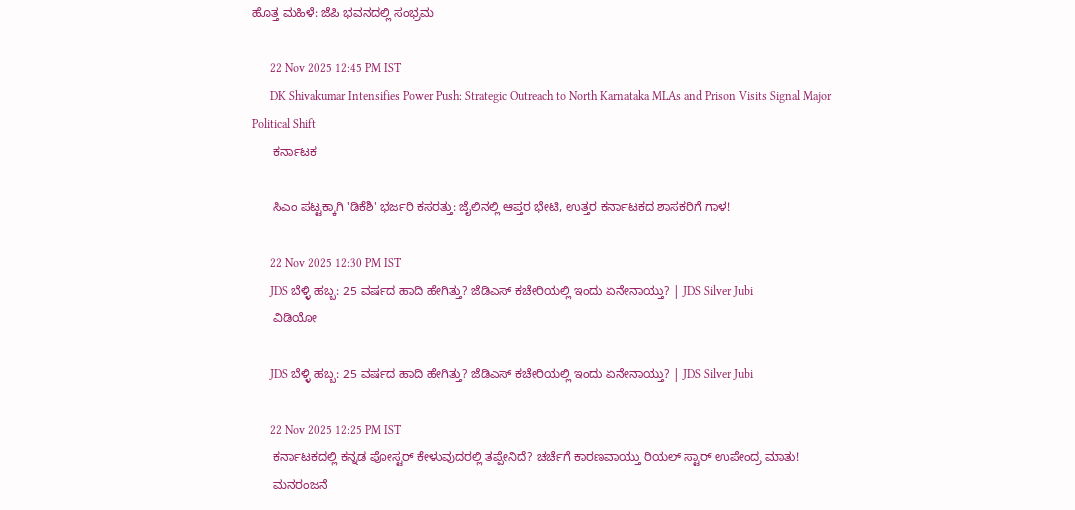ಹೊತ್ತ ಮಹಿಳೆ: ಜೆಪಿ ಭವನದಲ್ಲಿ ಸಂಭ್ರಮ

      22 Nov 2025 12:45 PM IST
      DK Shivakumar Intensifies Power Push: Strategic Outreach to North Karnataka MLAs and Prison Visits Signal Major Political Shift
      ಕರ್ನಾಟಕ

      ಸಿಎಂ ಪಟ್ಟಕ್ಕಾಗಿ 'ಡಿಕೆಶಿ' ಭರ್ಜರಿ ಕಸರತ್ತು: ಜೈಲಿನಲ್ಲಿ ಆಪ್ತರ ಭೇಟಿ, ಉತ್ತರ ಕರ್ನಾಟಕದ ಶಾಸಕರಿಗೆ ಗಾಳ!

      22 Nov 2025 12:30 PM IST
      JDS ಬೆಳ್ಳಿ ಹಬ್ಬ: 25 ವರ್ಷದ ಹಾದಿ ಹೇಗಿತ್ತು? ಜೆಡಿಎಸ್ ಕಚೇರಿಯಲ್ಲಿ ಇಂದು ಏನೇನಾಯ್ತು? | JDS Silver Jubi
      ವಿಡಿಯೋ

      JDS ಬೆಳ್ಳಿ ಹಬ್ಬ: 25 ವರ್ಷದ ಹಾದಿ ಹೇಗಿತ್ತು? ಜೆಡಿಎಸ್ ಕಚೇರಿಯಲ್ಲಿ ಇಂದು ಏನೇನಾಯ್ತು? | JDS Silver Jubi

      22 Nov 2025 12:25 PM IST
      ಕರ್ನಾಟಕದಲ್ಲಿ ಕನ್ನಡ ಪೋಸ್ಟರ್ ಕೇಳುವುದರಲ್ಲಿ ತಪ್ಪೇನಿದೆ? ಚರ್ಚೆಗೆ ಕಾರಣವಾಯ್ತು ರಿಯಲ್ ಸ್ಟಾರ್ ಉಪೇಂದ್ರ ಮಾತು!
      ಮನರಂಜನೆ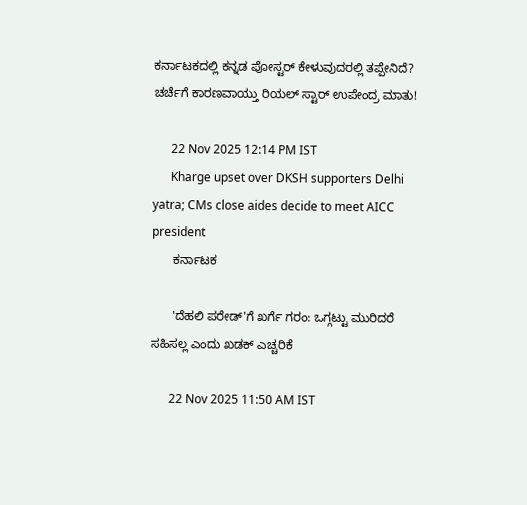ಕರ್ನಾಟಕದಲ್ಲಿ ಕನ್ನಡ ಪೋಸ್ಟರ್ ಕೇಳುವುದರಲ್ಲಿ ತಪ್ಪೇನಿದೆ? ಚರ್ಚೆಗೆ ಕಾರಣವಾಯ್ತು ರಿಯಲ್ ಸ್ಟಾರ್ ಉಪೇಂದ್ರ ಮಾತು!

      22 Nov 2025 12:14 PM IST
      Kharge upset over DKSH supporters Delhi yatra; CMs close aides decide to meet AICC president
      ಕರ್ನಾಟಕ

      'ದೆಹಲಿ ಪರೇಡ್'ಗೆ ಖರ್ಗೆ ಗರಂ: ಒಗ್ಗಟ್ಟು ಮುರಿದರೆ ಸಹಿಸಲ್ಲ ಎಂದು ಖಡಕ್ ಎಚ್ಚರಿಕೆ

      22 Nov 2025 11:50 AM IST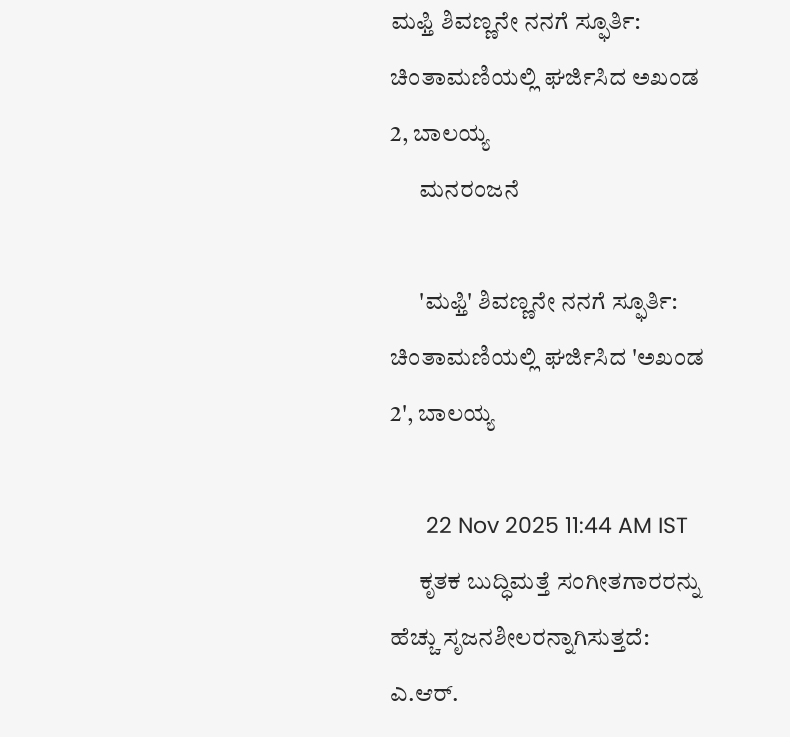ಮಫ್ತಿ ಶಿವಣ್ಣನೇ ನನಗೆ ಸ್ಫೂರ್ತಿ: ಚಿಂತಾಮಣಿಯಲ್ಲಿ ಘರ್ಜಿಸಿದ ಅಖಂಡ 2, ಬಾಲಯ್ಯ
      ಮನರಂಜನೆ

      'ಮಫ್ತಿ' ಶಿವಣ್ಣನೇ ನನಗೆ ಸ್ಫೂರ್ತಿ: ಚಿಂತಾಮಣಿಯಲ್ಲಿ ಘರ್ಜಿಸಿದ 'ಅಖಂಡ 2', ಬಾಲಯ್ಯ

      22 Nov 2025 11:44 AM IST
      ಕೃತಕ ಬುದ್ಧಿಮತ್ತೆ ಸಂಗೀತಗಾರರನ್ನು ಹೆಚ್ಚು ಸೃಜನಶೀಲರನ್ನಾಗಿಸುತ್ತದೆ: ಎ.ಆರ್.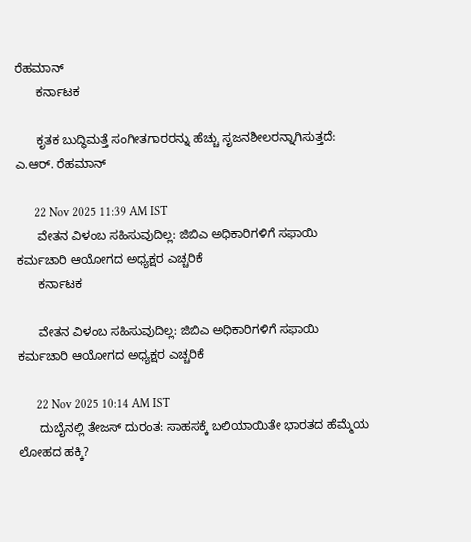ರೆಹಮಾನ್
      ಕರ್ನಾಟಕ

      ಕೃತಕ ಬುದ್ಧಿಮತ್ತೆ ಸಂಗೀತಗಾರರನ್ನು ಹೆಚ್ಚು ಸೃಜನಶೀಲರನ್ನಾಗಿಸುತ್ತದೆ: ಎ.ಆರ್. ರೆಹಮಾನ್

      22 Nov 2025 11:39 AM IST
      ವೇತನ ವಿಳಂಬ ಸಹಿಸುವುದಿಲ್ಲ: ಜಿಬಿಎ ಅಧಿಕಾರಿಗಳಿಗೆ ಸಫಾಯಿ ಕರ್ಮಚಾರಿ ಆಯೋಗದ ಅಧ್ಯಕ್ಷರ ಎಚ್ಚರಿಕೆ
      ಕರ್ನಾಟಕ

      ವೇತನ ವಿಳಂಬ ಸಹಿಸುವುದಿಲ್ಲ: ಜಿಬಿಎ ಅಧಿಕಾರಿಗಳಿಗೆ ಸಫಾಯಿ ಕರ್ಮಚಾರಿ ಆಯೋಗದ ಅಧ್ಯಕ್ಷರ ಎಚ್ಚರಿಕೆ

      22 Nov 2025 10:14 AM IST
      ದುಬೈನಲ್ಲಿ ತೇಜಸ್ ದುರಂತ: ಸಾಹಸಕ್ಕೆ ಬಲಿಯಾಯಿತೇ ಭಾರತದ ಹೆಮ್ಮೆಯ ಲೋಹದ ಹಕ್ಕಿ?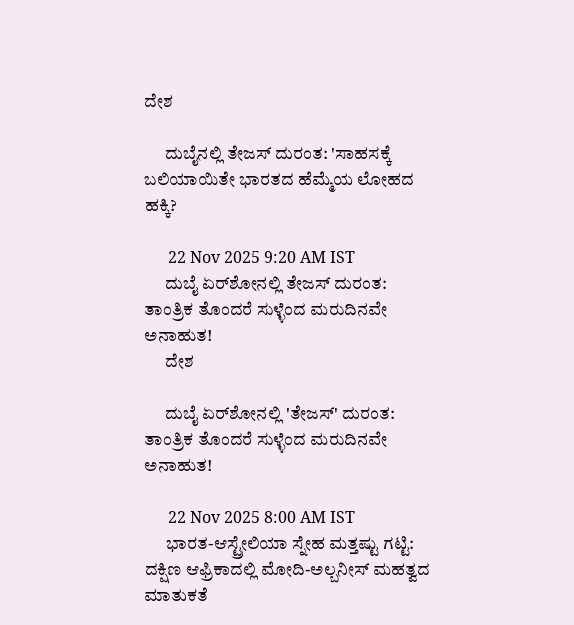ದೇಶ

      ದುಬೈನಲ್ಲಿ ತೇಜಸ್ ದುರಂತ: 'ಸಾಹಸಕ್ಕೆ ಬಲಿಯಾಯಿತೇ ಭಾರತದ ಹೆಮ್ಮೆಯ ಲೋಹದ ಹಕ್ಕಿ?

      22 Nov 2025 9:20 AM IST
      ದುಬೈ ಏರ್‌ಶೋನಲ್ಲಿ ತೇಜಸ್ ದುರಂತ: ತಾಂತ್ರಿಕ ತೊಂದರೆ ಸುಳ್ಳೆಂದ ಮರುದಿನವೇ ಅನಾಹುತ!
      ದೇಶ

      ದುಬೈ ಏರ್‌ಶೋನಲ್ಲಿ 'ತೇಜಸ್' ದುರಂತ: ತಾಂತ್ರಿಕ ತೊಂದರೆ ಸುಳ್ಳೆಂದ ಮರುದಿನವೇ ಅನಾಹುತ!

      22 Nov 2025 8:00 AM IST
      ಭಾರತ-ಆಸ್ಟ್ರೇಲಿಯಾ ಸ್ನೇಹ ಮತ್ತಷ್ಟು ಗಟ್ಟಿ: ದಕ್ಷಿಣ ಆಫ್ರಿಕಾದಲ್ಲಿ ಮೋದಿ-ಅಲ್ಬನೀಸ್ ಮಹತ್ವದ ಮಾತುಕತೆ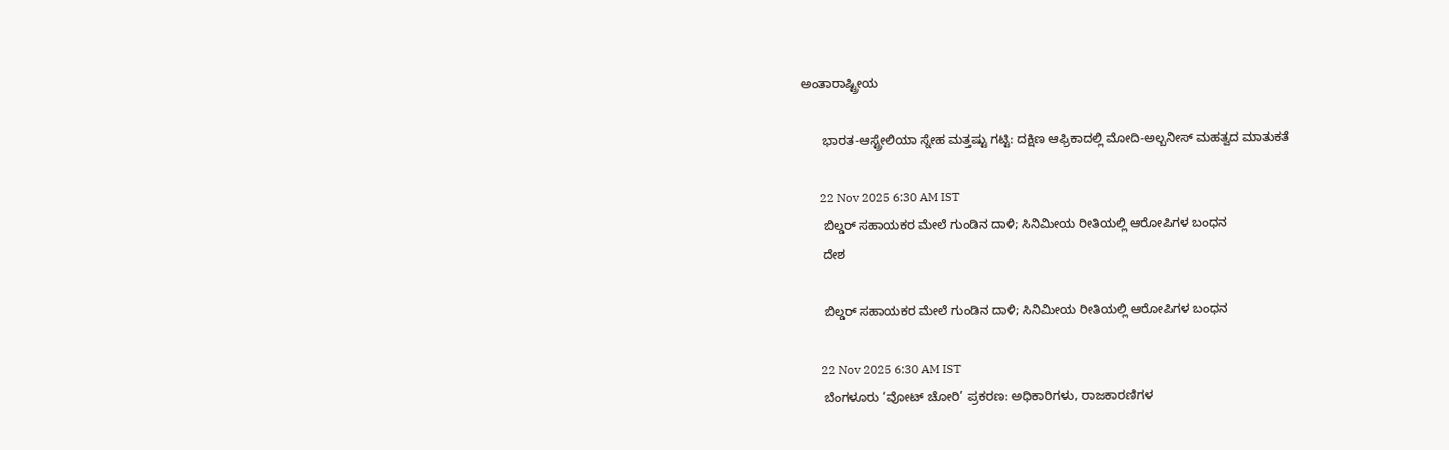ಅಂತಾರಾಷ್ಟ್ರೀಯ

      ಭಾರತ-ಆಸ್ಟ್ರೇಲಿಯಾ ಸ್ನೇಹ ಮತ್ತಷ್ಟು ಗಟ್ಟಿ: ದಕ್ಷಿಣ ಆಫ್ರಿಕಾದಲ್ಲಿ ಮೋದಿ-ಅಲ್ಬನೀಸ್ ಮಹತ್ವದ ಮಾತುಕತೆ

      22 Nov 2025 6:30 AM IST
      ಬಿಲ್ಡರ್ ಸಹಾಯಕರ ಮೇಲೆ ಗುಂಡಿನ ದಾಳಿ; ಸಿನಿಮೀಯ ರೀತಿಯಲ್ಲಿ ಆರೋಪಿಗಳ ಬಂಧನ
      ದೇಶ

      ಬಿಲ್ಡರ್ ಸಹಾಯಕರ ಮೇಲೆ ಗುಂಡಿನ ದಾಳಿ; ಸಿನಿಮೀಯ ರೀತಿಯಲ್ಲಿ ಆರೋಪಿಗಳ ಬಂಧನ

      22 Nov 2025 6:30 AM IST
      ಬೆಂಗಳೂರು ‘ವೋಟ್ ಚೋರಿ’ ಪ್ರಕರಣ: ಅಧಿಕಾರಿಗಳು, ರಾಜಕಾರಣಿಗಳ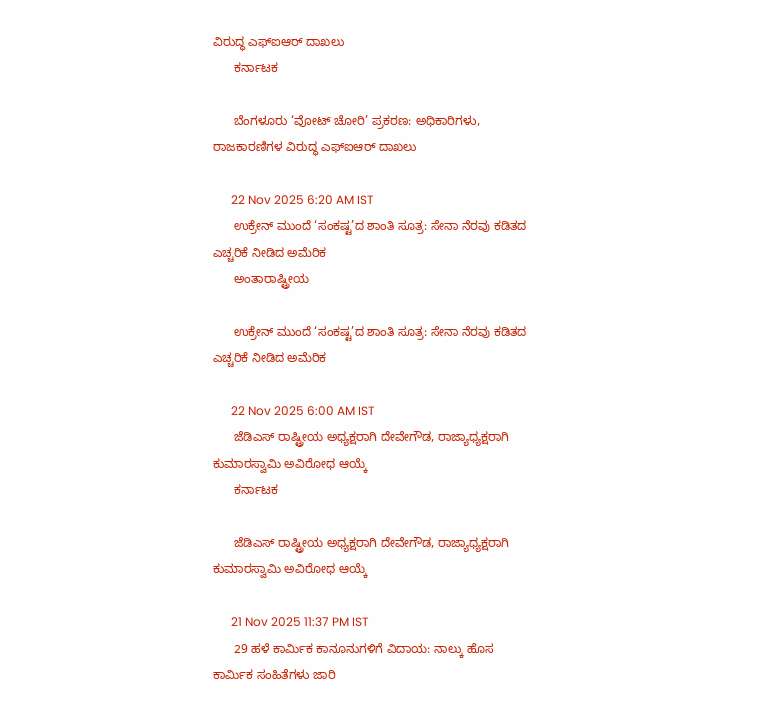ವಿರುದ್ಧ ಎಫ್‌ಐಆರ್ ದಾಖಲು
      ಕರ್ನಾಟಕ

      ಬೆಂಗಳೂರು ‘ವೋಟ್ ಚೋರಿ’ ಪ್ರಕರಣ: ಅಧಿಕಾರಿಗಳು, ರಾಜಕಾರಣಿಗಳ ವಿರುದ್ಧ ಎಫ್‌ಐಆರ್ ದಾಖಲು

      22 Nov 2025 6:20 AM IST
      ಉಕ್ರೇನ್ ಮುಂದೆ ‘ಸಂಕಷ್ಟ’ದ ಶಾಂತಿ ಸೂತ್ರ: ಸೇನಾ ನೆರವು ಕಡಿತದ ಎಚ್ಚರಿಕೆ ನೀಡಿದ ಅಮೆರಿಕ
      ಅಂತಾರಾಷ್ಟ್ರೀಯ

      ಉಕ್ರೇನ್ ಮುಂದೆ ‘ಸಂಕಷ್ಟ’ದ ಶಾಂತಿ ಸೂತ್ರ: ಸೇನಾ ನೆರವು ಕಡಿತದ ಎಚ್ಚರಿಕೆ ನೀಡಿದ ಅಮೆರಿಕ

      22 Nov 2025 6:00 AM IST
      ಜೆಡಿಎಸ್ ರಾಷ್ಟ್ರೀಯ ಅಧ್ಯಕ್ಷರಾಗಿ ದೇವೇಗೌಡ, ರಾಜ್ಯಾಧ್ಯಕ್ಷರಾಗಿ ಕುಮಾರಸ್ವಾಮಿ ಅವಿರೋಧ ಆಯ್ಕೆ
      ಕರ್ನಾಟಕ

      ಜೆಡಿಎಸ್ ರಾಷ್ಟ್ರೀಯ ಅಧ್ಯಕ್ಷರಾಗಿ ದೇವೇಗೌಡ, ರಾಜ್ಯಾಧ್ಯಕ್ಷರಾಗಿ ಕುಮಾರಸ್ವಾಮಿ ಅವಿರೋಧ ಆಯ್ಕೆ

      21 Nov 2025 11:37 PM IST
      29 ಹಳೆ ಕಾರ್ಮಿಕ ಕಾನೂನುಗಳಿಗೆ ವಿದಾಯ: ನಾಲ್ಕು ಹೊಸ ಕಾರ್ಮಿಕ ಸಂಹಿತೆಗಳು ಜಾರಿ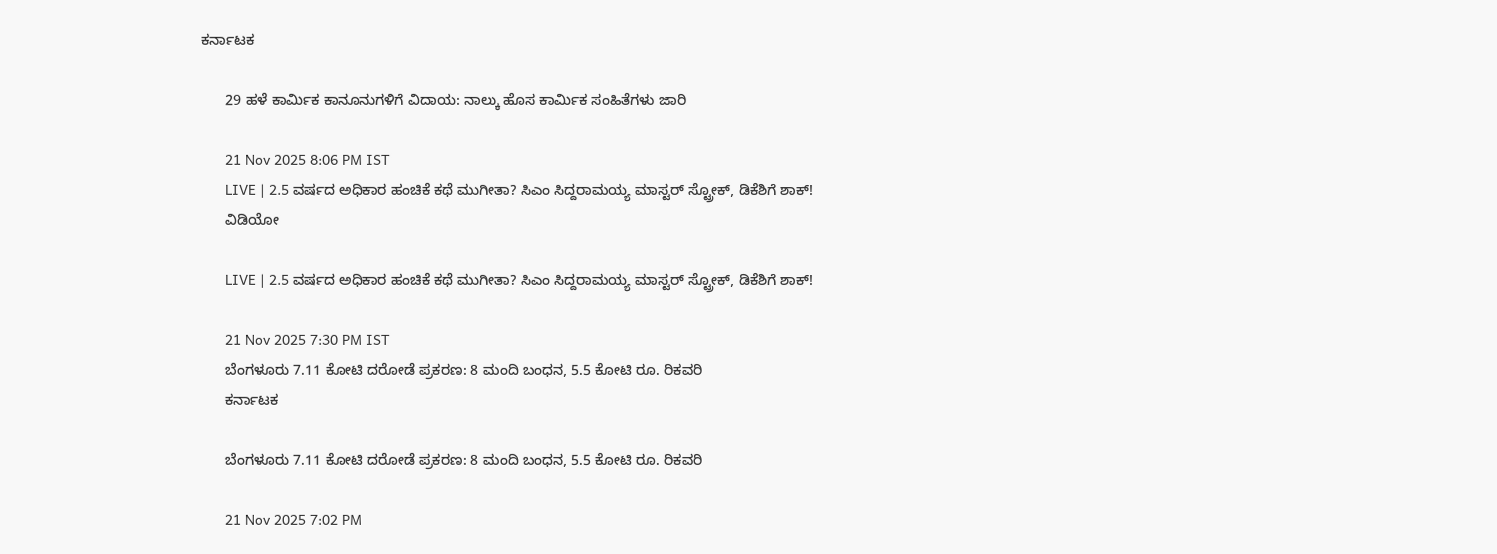ಕರ್ನಾಟಕ

      29 ಹಳೆ ಕಾರ್ಮಿಕ ಕಾನೂನುಗಳಿಗೆ ವಿದಾಯ: ನಾಲ್ಕು ಹೊಸ ಕಾರ್ಮಿಕ ಸಂಹಿತೆಗಳು ಜಾರಿ

      21 Nov 2025 8:06 PM IST
      LIVE | 2.5 ವರ್ಷದ ಅಧಿಕಾರ ಹಂಚಿಕೆ ಕಥೆ ಮುಗೀತಾ? ಸಿಎಂ ಸಿದ್ದರಾಮಯ್ಯ ಮಾಸ್ಟರ್ ಸ್ಟ್ರೋಕ್, ಡಿಕೆಶಿಗೆ ಶಾಕ್!
      ವಿಡಿಯೋ

      LIVE | 2.5 ವರ್ಷದ ಅಧಿಕಾರ ಹಂಚಿಕೆ ಕಥೆ ಮುಗೀತಾ? ಸಿಎಂ ಸಿದ್ದರಾಮಯ್ಯ ಮಾಸ್ಟರ್ ಸ್ಟ್ರೋಕ್, ಡಿಕೆಶಿಗೆ ಶಾಕ್!

      21 Nov 2025 7:30 PM IST
      ಬೆಂಗಳೂರು 7.11 ಕೋಟಿ ದರೋಡೆ ಪ್ರಕರಣ: 8 ಮಂದಿ ಬಂಧನ, 5.5 ಕೋಟಿ ರೂ. ರಿಕವರಿ
      ಕರ್ನಾಟಕ

      ಬೆಂಗಳೂರು 7.11 ಕೋಟಿ ದರೋಡೆ ಪ್ರಕರಣ: 8 ಮಂದಿ ಬಂಧನ, 5.5 ಕೋಟಿ ರೂ. ರಿಕವರಿ

      21 Nov 2025 7:02 PM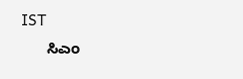IST
      ಸಿಎಂ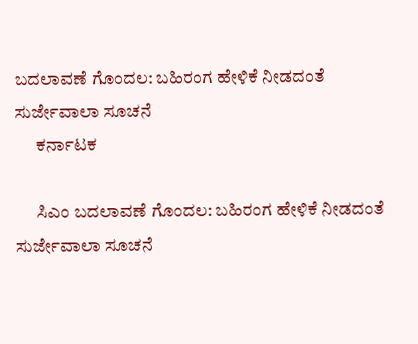ಬದಲಾವಣೆ ಗೊಂದಲ: ಬಹಿರಂಗ ಹೇಳಿಕೆ ನೀಡದಂತೆ ಸುರ್ಜೇವಾಲಾ ಸೂಚನೆ
      ಕರ್ನಾಟಕ

      ಸಿಎಂ ಬದಲಾವಣೆ ಗೊಂದಲ: ಬಹಿರಂಗ ಹೇಳಿಕೆ ನೀಡದಂತೆ ಸುರ್ಜೇವಾಲಾ ಸೂಚನೆ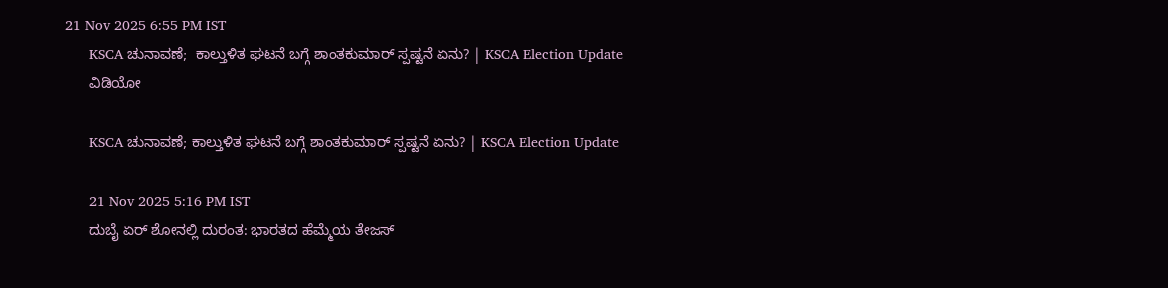21 Nov 2025 6:55 PM IST
      KSCA ಚುನಾವಣೆ;  ಕಾಲ್ತುಳಿತ ಘಟನೆ ಬಗ್ಗೆ ಶಾಂತಕುಮಾರ್ ಸ್ಪಷ್ಟನೆ ಏನು? | KSCA Election Update
      ವಿಡಿಯೋ

      KSCA ಚುನಾವಣೆ; ಕಾಲ್ತುಳಿತ ಘಟನೆ ಬಗ್ಗೆ ಶಾಂತಕುಮಾರ್ ಸ್ಪಷ್ಟನೆ ಏನು? | KSCA Election Update

      21 Nov 2025 5:16 PM IST
      ದುಬೈ ಏರ್ ಶೋನಲ್ಲಿ ದುರಂತ: ಭಾರತದ ಹೆಮ್ಮೆಯ ತೇಜಸ್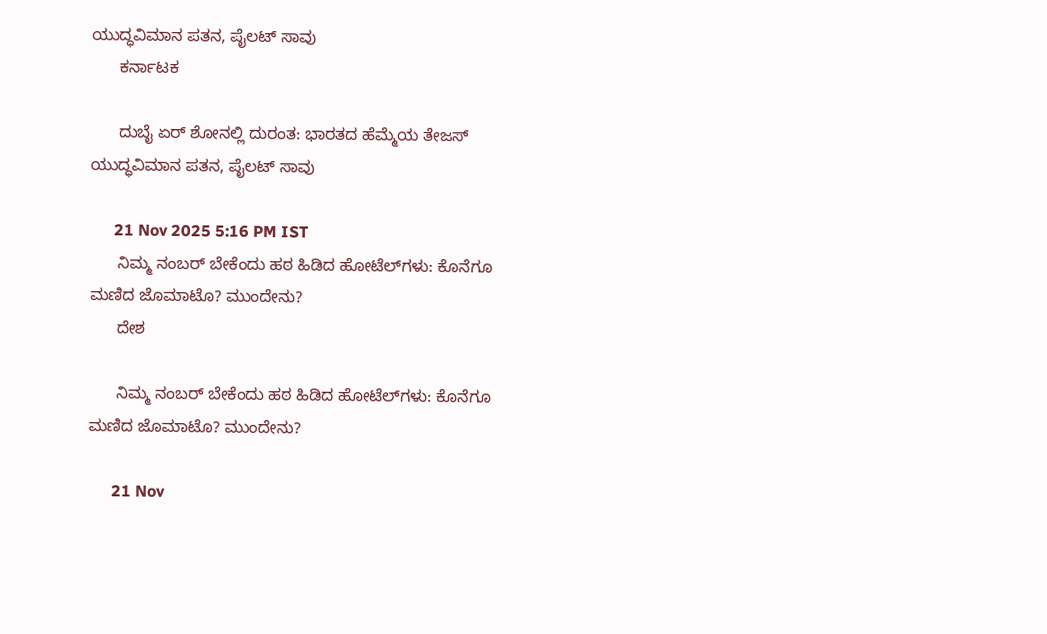ಯುದ್ಧವಿಮಾನ ಪತನ, ಪೈಲಟ್ ಸಾವು
      ಕರ್ನಾಟಕ

      ದುಬೈ ಏರ್ ಶೋನಲ್ಲಿ ದುರಂತ: ಭಾರತದ ಹೆಮ್ಮೆಯ ತೇಜಸ್ ಯುದ್ಧವಿಮಾನ ಪತನ, ಪೈಲಟ್ ಸಾವು

      21 Nov 2025 5:16 PM IST
      ನಿಮ್ಮ ನಂಬರ್ ಬೇಕೆಂದು ಹಠ ಹಿಡಿದ ಹೋಟೆಲ್‌ಗಳು: ಕೊನೆಗೂ ಮಣಿದ ಜೊಮಾಟೊ? ಮುಂದೇನು?
      ದೇಶ

      ನಿಮ್ಮ ನಂಬರ್ ಬೇಕೆಂದು ಹಠ ಹಿಡಿದ ಹೋಟೆಲ್‌ಗಳು: ಕೊನೆಗೂ ಮಣಿದ ಜೊಮಾಟೊ? ಮುಂದೇನು?

      21 Nov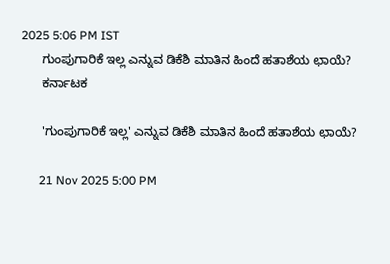2025 5:06 PM IST
      ಗುಂಪುಗಾರಿಕೆ ಇಲ್ಲ ಎನ್ನುವ ಡಿಕೆಶಿ ಮಾತಿನ ಹಿಂದೆ ಹತಾಶೆಯ ಛಾಯೆ?
      ಕರ್ನಾಟಕ

      'ಗುಂಪುಗಾರಿಕೆ ಇಲ್ಲ' ಎನ್ನುವ ಡಿಕೆಶಿ ಮಾತಿನ ಹಿಂದೆ ಹತಾಶೆಯ ಛಾಯೆ?

      21 Nov 2025 5:00 PM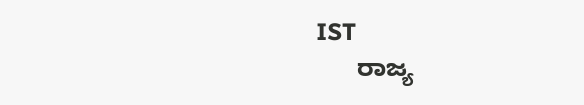IST
      ರಾಜ್ಯ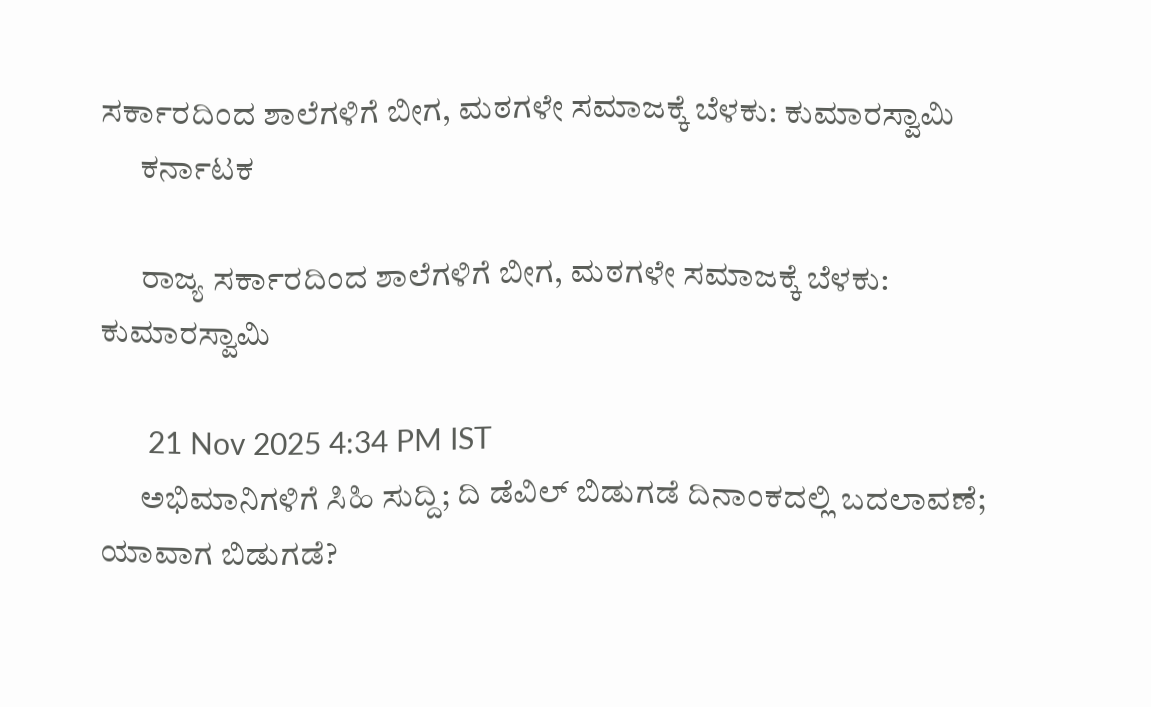ಸರ್ಕಾರದಿಂದ ಶಾಲೆಗಳಿಗೆ ಬೀಗ, ಮಠಗಳೇ ಸಮಾಜಕ್ಕೆ ಬೆಳಕು: ಕುಮಾರಸ್ವಾಮಿ
      ಕರ್ನಾಟಕ

      ರಾಜ್ಯ ಸರ್ಕಾರದಿಂದ ಶಾಲೆಗಳಿಗೆ ಬೀಗ, ಮಠಗಳೇ ಸಮಾಜಕ್ಕೆ ಬೆಳಕು: ಕುಮಾರಸ್ವಾಮಿ

      21 Nov 2025 4:34 PM IST
      ಅಭಿಮಾನಿಗಳಿಗೆ ಸಿಹಿ ಸುದ್ದಿ; ದಿ ಡೆವಿಲ್ ಬಿಡುಗಡೆ ದಿನಾಂಕದಲ್ಲಿ ಬದಲಾವಣೆ; ಯಾವಾಗ ಬಿಡುಗಡೆ?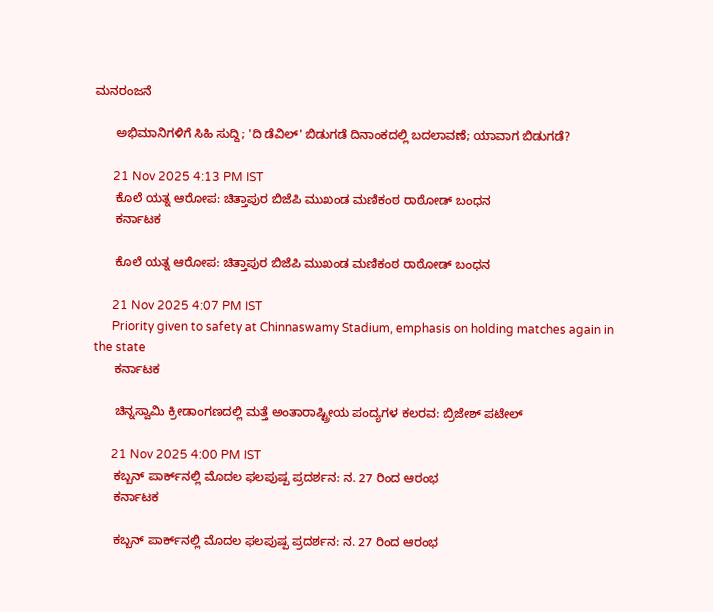ಮನರಂಜನೆ

      ಅಭಿಮಾನಿಗಳಿಗೆ ಸಿಹಿ ಸುದ್ದಿ; 'ದಿ ಡೆವಿಲ್' ಬಿಡುಗಡೆ ದಿನಾಂಕದಲ್ಲಿ ಬದಲಾವಣೆ; ಯಾವಾಗ ಬಿಡುಗಡೆ?

      21 Nov 2025 4:13 PM IST
      ಕೊಲೆ ಯತ್ನ ಆರೋಪ: ಚಿತ್ತಾಪುರ ಬಿಜೆಪಿ ಮುಖಂಡ ಮಣಿಕಂಠ ರಾಠೋಡ್ ಬಂಧನ
      ಕರ್ನಾಟಕ

      ಕೊಲೆ ಯತ್ನ ಆರೋಪ: ಚಿತ್ತಾಪುರ ಬಿಜೆಪಿ ಮುಖಂಡ ಮಣಿಕಂಠ ರಾಠೋಡ್ ಬಂಧನ

      21 Nov 2025 4:07 PM IST
      Priority given to safety at Chinnaswamy Stadium, emphasis on holding matches again in the state
      ಕರ್ನಾಟಕ

      ಚಿನ್ನಸ್ವಾಮಿ ಕ್ರೀಡಾಂಗಣದಲ್ಲಿ ಮತ್ತೆ ಅಂತಾರಾಷ್ಟ್ರೀಯ ಪಂದ್ಯಗಳ ಕಲರವ: ಬ್ರಿಜೇಶ್ ಪಟೇಲ್

      21 Nov 2025 4:00 PM IST
      ಕಬ್ಬನ್ ಪಾರ್ಕ್‌ನಲ್ಲಿ ಮೊದಲ ಫಲಪುಷ್ಪ ಪ್ರದರ್ಶನ: ನ. 27 ರಿಂದ ಆರಂಭ
      ಕರ್ನಾಟಕ

      ಕಬ್ಬನ್ ಪಾರ್ಕ್‌ನಲ್ಲಿ ಮೊದಲ ಫಲಪುಷ್ಪ ಪ್ರದರ್ಶನ: ನ. 27 ರಿಂದ ಆರಂಭ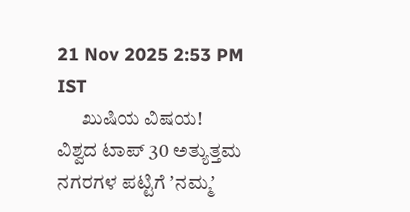21 Nov 2025 2:53 PM IST
      ಖುಷಿಯ ವಿಷಯ! ವಿಶ್ವದ ಟಾಪ್ 30 ಅತ್ಯುತ್ತಮ ನಗರಗಳ ಪಟ್ಟಿಗೆ ʼನಮ್ಮʼ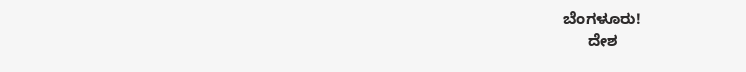ಬೆಂಗಳೂರು!
      ದೇಶ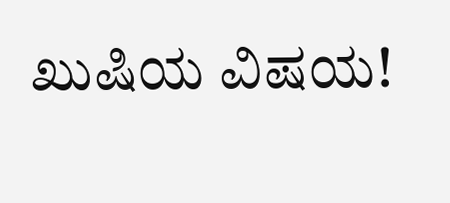ಖುಷಿಯ ವಿಷಯ!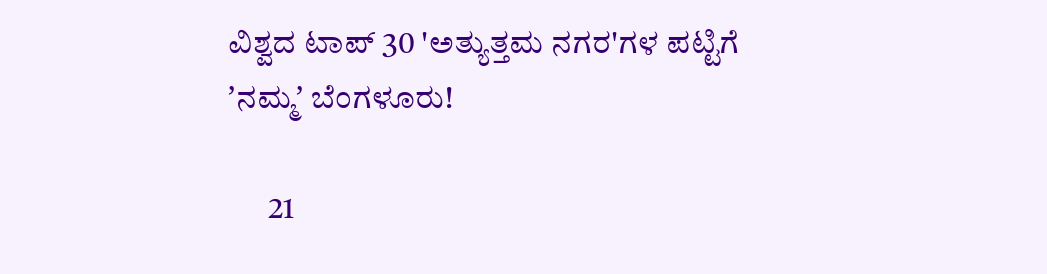ವಿಶ್ವದ ಟಾಪ್ 30 'ಅತ್ಯುತ್ತಮ ನಗರ'ಗಳ ಪಟ್ಟಿಗೆ ʼನಮ್ಮʼ ಬೆಂಗಳೂರು!

      21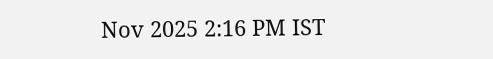Nov 2025 2:16 PM IST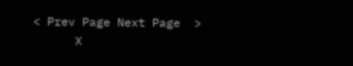< Prev Page Next Page  >
      X